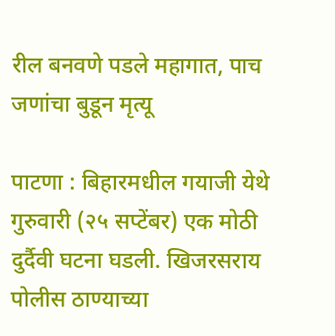रील बनवणे पडले महागात, पाच जणांचा बुडून मृत्यू

पाटणा : बिहारमधील गयाजी येथे गुरुवारी (२५ सप्टेंबर) एक मोठी दुर्दैवी घटना घडली. खिजरसराय पोलीस ठाण्याच्या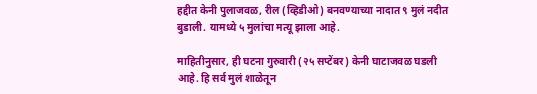हद्दीत केनी पुलाजवळ, रील (व्हिडीओ) बनवण्याच्या नादात ९ मुलं नदीत बुडाली. यामध्ये ५ मुलांचा मत्यू झाला आहे.

माहितीनुसार, ही घटना गुरुवारी (२५ सप्टेंबर) केनी घाटाजवळ घडली आहे. हि सर्व मुलं शाळेतून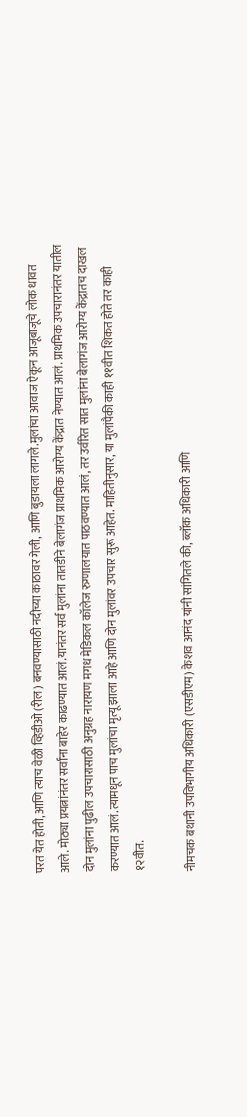परत येत होती, आणि त्याच वेळी व्हिडीओ (रील) बनवण्यासाठी नदीच्या काठावर गेली, आणि बुडायला लागले.मुलांचा आवाज ऐकून आजूबाजूचे लोक धावत आले. मोठ्या प्रयत्नांनंतर सर्वांना बाहेर काढण्यात आलं.यानंतर सर्व मुलांना तातडीने बेलागंज प्राथमिक आरोग्य केंद्रात नेण्यात आलं. प्राथमिक उपचारानंतर यातील दोन मुलांना पुढील उपचारासाठी अनुग्रह नारायण मगध मेडिकल कॉलेज रुग्णालयात पाठवण्यात आलं, तर उर्वरित सात मुलांना बेलागंज आरोग्य केंद्रातच दाखल करण्यात आलं.त्यामधून पाच मुलांचा मृत्यू झाला आहे आणि दोन मुलांवर उपचार सुरू आहेत. माहितीनुसार, या मुलांपैकी काही ११वीत शिकत होते तर काही १२वीत.

नीमचक बथानी उपविभागीय अधिकारी (एसडीएम) केशव आनंद यांनी सांगितले की, ब्लॉक अधिकारी आणि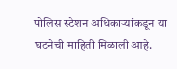पोलिस स्टेशन अधिकाऱ्यांकडून या घटनेची माहिती मिळाली आहे.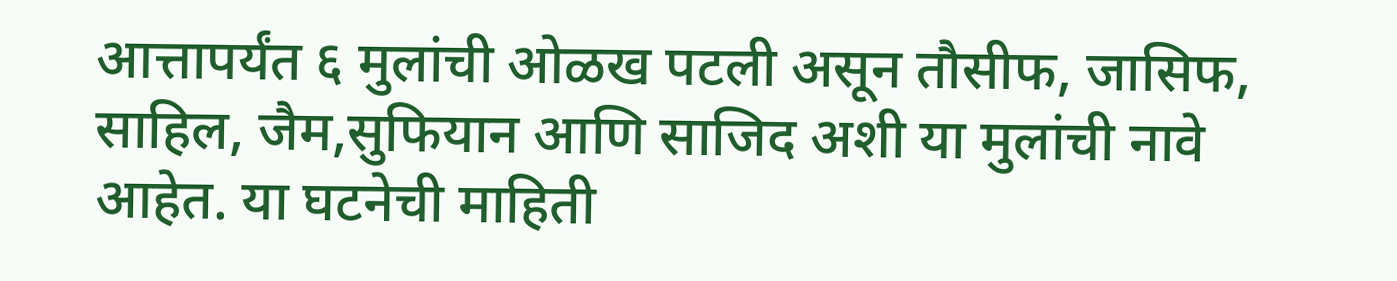आत्तापर्यंत ६ मुलांची ओळख पटली असून तौसीफ, जासिफ, साहिल, जैम,सुफियान आणि साजिद अशी या मुलांची नावे आहेत. या घटनेची माहिती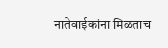नातेवाईकांना मिळताच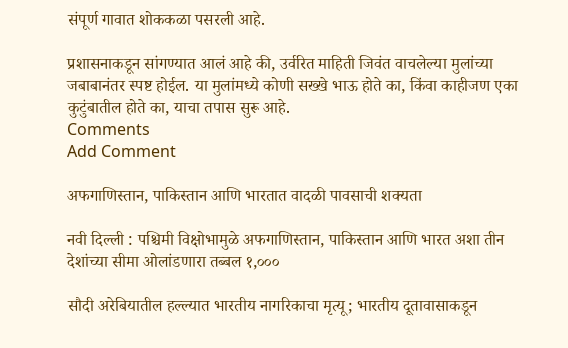संपूर्ण गावात शोककळा पसरली आहे.

प्रशासनाकडून सांगण्यात आलं आहे की, उर्वरित माहिती जिवंत वाचलेल्या मुलांच्या जबाबानंतर स्पष्ट होईल. या मुलांमध्ये कोणी सख्खे भाऊ होते का, किंवा काहीजण एका कुटुंबातील होते का, याचा तपास सुरू आहे.
Comments
Add Comment

अफगाणिस्तान, पाकिस्तान आणि भारतात वादळी पावसाची शक्यता

नवी दिल्ली : पश्चिमी विक्षोभामुळे अफगाणिस्तान, पाकिस्तान आणि भारत अशा तीन देशांच्या सीमा ओलांडणारा तब्बल १,०००

सौदी अरेबियातील हल्ल्यात भारतीय नागरिकाचा मृत्यू; भारतीय दूतावासाकडून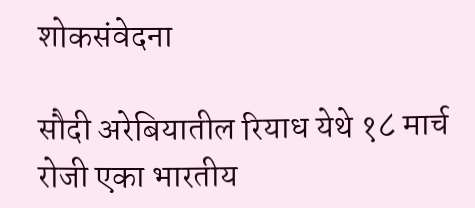शोकसंवेदना

सौदी अरेबियातील रियाध येथे १८ मार्च रोजी एका भारतीय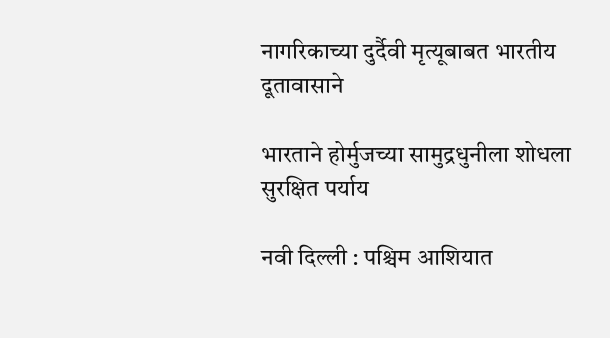नागरिकाच्या दुर्दैवी मृत्यूबाबत भारतीय दूतावासाने

भारताने होर्मुजच्या सामुद्रधुनीला शोधला सुरक्षित पर्याय

नवी दिल्ली : पश्चिम आशियात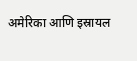अमेरिका आणि इस्रायल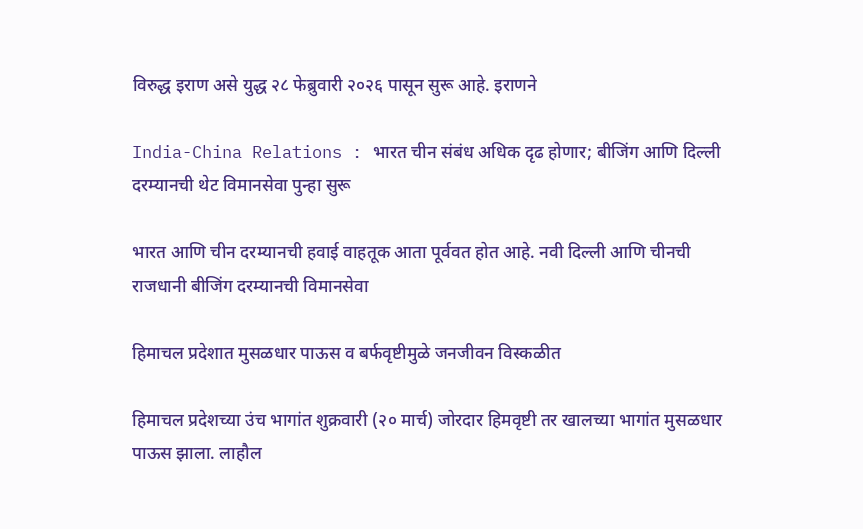विरुद्ध इराण असे युद्ध २८ फेब्रुवारी २०२६ पासून सुरू आहे. इराणने

India-China Relations : भारत चीन संबंध अधिक दृढ होणार; बीजिंग आणि दिल्ली दरम्यानची थेट विमानसेवा पुन्हा सुरू

भारत आणि चीन दरम्यानची हवाई वाहतूक आता पूर्ववत होत आहे. नवी दिल्ली आणि चीनची राजधानी बीजिंग दरम्यानची विमानसेवा

हिमाचल प्रदेशात मुसळधार पाऊस व बर्फवृष्टीमुळे जनजीवन विस्कळीत

हिमाचल प्रदेशच्या उंच भागांत शुक्रवारी (२० मार्च) जोरदार हिमवृष्टी तर खालच्या भागांत मुसळधार पाऊस झाला. लाहौल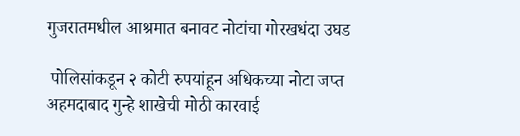गुजरातमधील आश्रमात बनावट नोटांचा गोरखधंदा उघड

 पोलिसांकडून २ कोटी रुपयांहून अधिकच्या नोटा जप्त  अहमदाबाद गुन्हे शाखेची मोठी कारवाई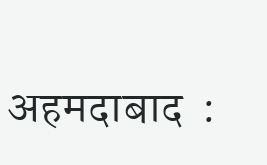अहमदाबाद  :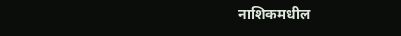नाशिकमधील